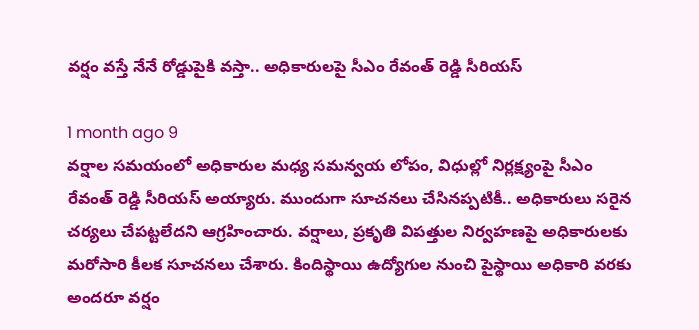వర్షం వస్తే నేనే రోడ్డుపైకి వస్తా.. అధికారులపై సీఎం రేవంత్ రెడ్డి సీరియస్

1 month ago 9
వర్షాల సమయంలో అధికారుల మధ్య సమన్వయ లోపం, విధుల్లో నిర్లక్ష్యంపై సీఎం రేవంత్ రెడ్డి సీరియస్ అయ్యారు. ముందుగా సూచనలు చేసినప్పటికీ.. అధికారులు సరైన చర్యలు చేపట్టలేదని ఆగ్రహించారు. వర్షాలు, ప్రకృతి విపత్తుల నిర్వహణపై అధికారులకు మరోసారి కీలక సూచనలు చేశారు. కిందిస్థాయి ఉద్యోగుల నుంచి పైస్థాయి అధికారి వరకు అందరూ వర్షం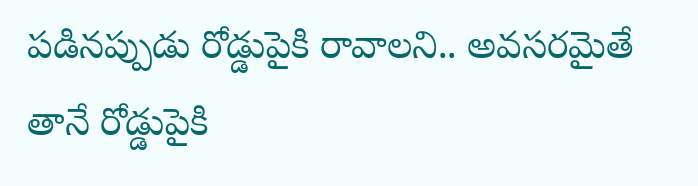పడినప్పుడు రోడ్డుపైకి రావాలని.. అవసరమైతే తానే రోడ్డుపైకి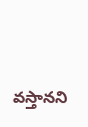వస్తానని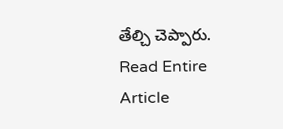తేల్చి చెప్పారు.
Read Entire Article